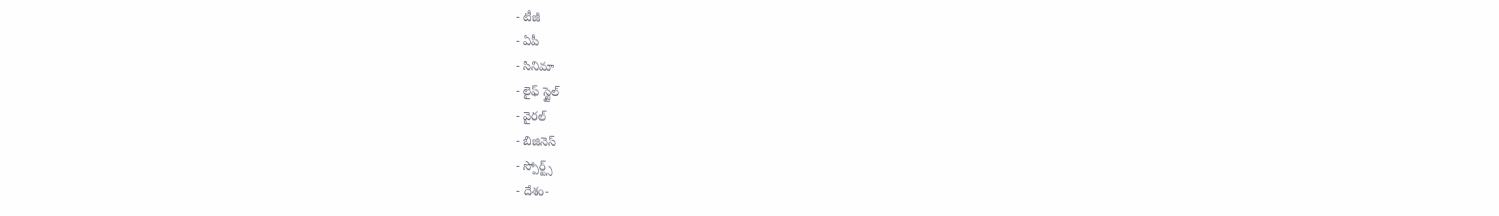- టీజీ
- ఏపీ
- సినిమా
- లైఫ్ స్టైల్
- వైరల్
- బిజినెస్
- స్పోర్ట్స్
- దేశం-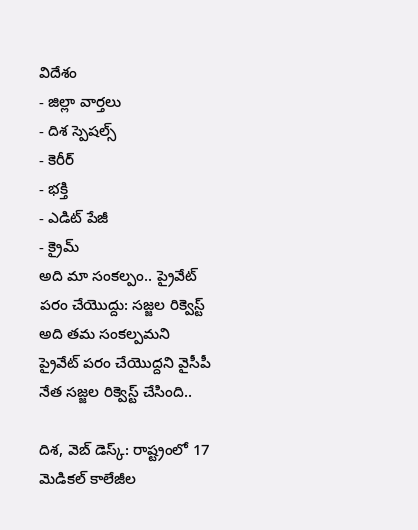విదేశం
- జిల్లా వార్తలు
- దిశ స్పెషల్స్
- కెరీర్
- భక్తి
- ఎడిట్ పేజీ
- క్రైమ్
అది మా సంకల్పం.. ప్రైవేట్ పరం చేయొద్దు: సజ్జల రిక్వెస్ట్
అది తమ సంకల్పమని ప్రైవేట్ పరం చేయొద్దని వైసీపీ నేత సజ్జల రిక్వెస్ట్ చేసింది..

దిశ, వెబ్ డెస్క్: రాష్ట్రంలో 17 మెడికల్ కాలేజీల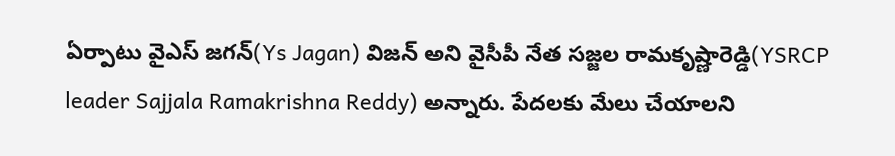ఏర్పాటు వైఎస్ జగన్(Ys Jagan) విజన్ అని వైసీపీ నేత సజ్జల రామకృష్ణారెడ్డి(YSRCP leader Sajjala Ramakrishna Reddy) అన్నారు. పేదలకు మేలు చేయాలని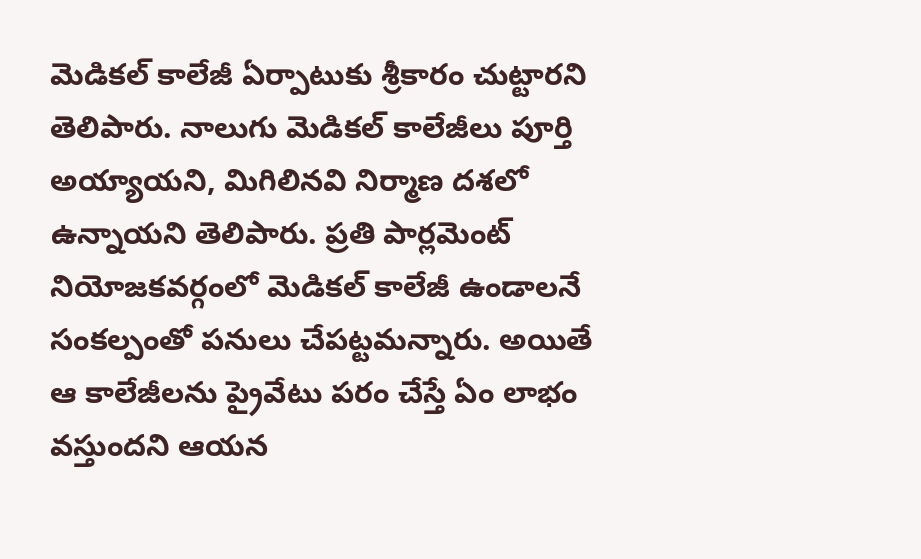మెడికల్ కాలేజీ ఏర్పాటుకు శ్రీకారం చుట్టారని తెలిపారు. నాలుగు మెడికల్ కాలేజీలు పూర్తి అయ్యాయని, మిగిలినవి నిర్మాణ దశలో ఉన్నాయని తెలిపారు. ప్రతి పార్లమెంట్ నియోజకవర్గంలో మెడికల్ కాలేజీ ఉండాలనే సంకల్పంతో పనులు చేపట్టమన్నారు. అయితే ఆ కాలేజీలను ప్రైవేటు పరం చేస్తే ఏం లాభం వస్తుందని ఆయన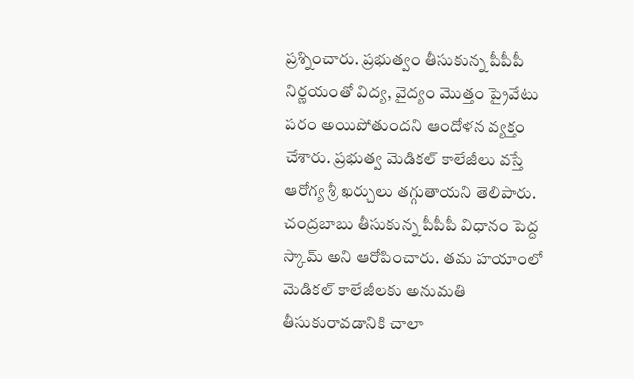ప్రశ్నించారు. ప్రభుత్వం తీసుకున్న పీపీపీ నిర్ణయంతో విద్య, వైద్యం మొత్తం ప్రైవేటు పరం అయిపోతుందని ఆందోళన వ్యక్తం చేశారు. ప్రభుత్వ మెడికల్ కాలేజీలు వస్తే ఆరోగ్య శ్రీ ఖర్చులు తగ్గుతాయని తెలిపారు. చంద్రబాబు తీసుకున్న పీపీపీ విధానం పెద్ద స్కామ్ అని ఆరోపించారు. తమ హయాంలో మెడికల్ కాలేజీలకు అనుమతి తీసుకురావడానికి చాలా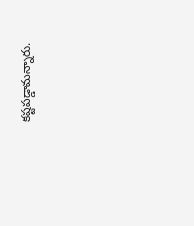కష్టపడ్డామన్నారు.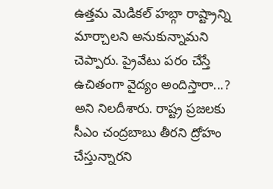ఉత్తమ మెడికల్ హబ్గా రాష్ట్రాన్ని మార్చాలని అనుకున్నామని చెప్పారు. ప్రైవేటు పరం చేస్తే ఉచితంగా వైద్యం అందిస్తారా...? అని నిలదీశారు. రాష్ట్ర ప్రజలకు సీఎం చంద్రబాబు తీరని ద్రోహం చేస్తున్నారని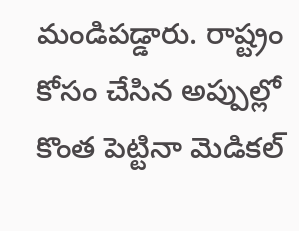మండిపడ్డారు. రాష్ట్రం కోసం చేసిన అప్పుల్లో కొంత పెట్టినా మెడికల్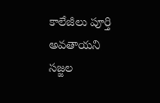కాలేజీలు పూర్తి అవతాయని సజ్జల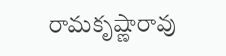రామకృష్ణారావు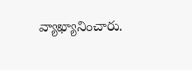వ్యాఖ్యానించారు.